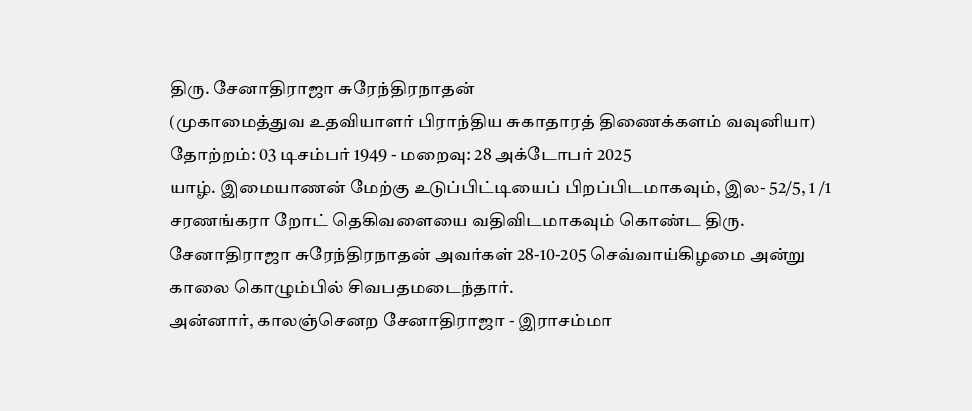திரு. சேனாதிராஜா சுரேந்திரநாதன்
(முகாமைத்துவ உதவியாளர் பிராந்திய சுகாதாரத் திணைக்களம் வவுனியா)
தோற்றம்: 03 டிசம்பர் 1949 - மறைவு: 28 அக்டோபர் 2025
யாழ். இமையாணன் மேற்கு உடுப்பிட்டியைப் பிறப்பிடமாகவும், இல- 52/5, 1 /1 சரணங்கரா றோட் தெகிவளையை வதிவிடமாகவும் கொண்ட திரு. சேனாதிராஜா சுரேந்திரநாதன் அவர்கள் 28-10-205 செவ்வாய்கிழமை அன்று காலை கொழும்பில் சிவபதமடைந்தார்.
அன்னார், காலஞ்செனற சேனாதிராஜா - இராசம்மா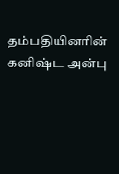தம்பதியினரின் கனிஷ்ட அன்பு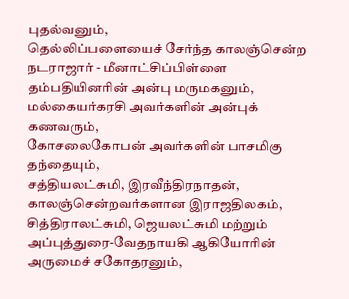புதல்வனும்,
தெல்லிப்பளையைச் சேர்ந்த காலஞ்சென்ற நடராஜார் - மீனாட்சிப்பிள்ளை தம்பதியினரின் அன்பு மருமகனும்,
மல்கையர்கரசி அவர்களின் அன்புக் கணவரும்,
கோசலைகோபன் அவர்களின் பாசமிகு தந்தையும்,
சத்தியலட்சுமி, இரவீந்திரநாதன், காலஞ்சென்றவர்களான இராஜதிலகம், சித்திராலட்சுமி, ஜெயலட்சுமி மற்றும் அப்புத்துரை-வேதநாயகி ஆகியோரின் அருமைச் சகோதரனும்,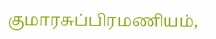குமாரசுப்பிரமணியம்,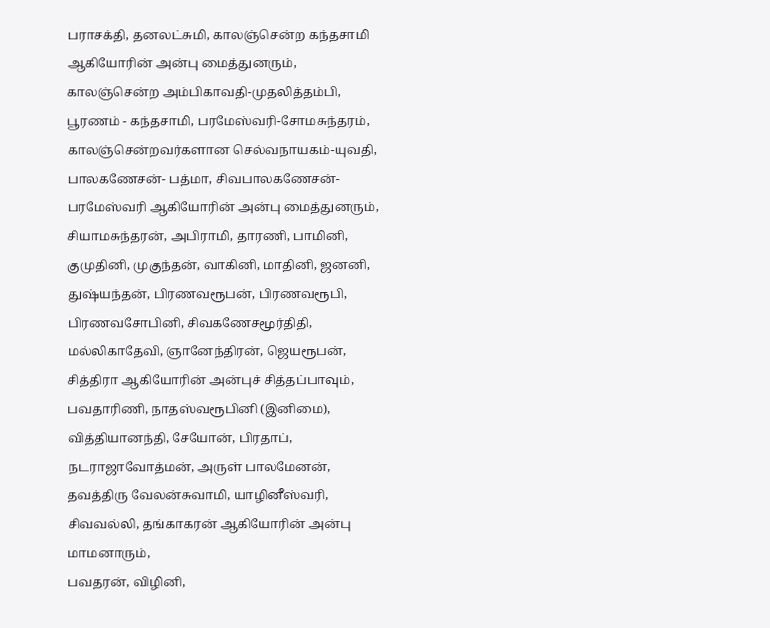பராசக்தி, தனலட்சுமி, காலஞ்சென்ற கந்தசாமி ஆகியோரின் அன்பு மைத்துனரும்,
காலஞ்சென்ற அம்பிகாவதி-முதலித்தம்பி, பூரணம் - கந்தசாமி, பரமேஸ்வரி-சோமசுந்தரம், காலஞ்சென்றவர்களான செல்வநாயகம்-யுவதி, பாலகணேசன்- பத்மா, சிவபாலகணேசன்-பரமேஸ்வரி ஆகியோரின் அன்பு மைத்துனரும்,
சியாமசுந்தரன், அபிராமி, தாரணி, பாமினி, குமுதினி, முகுந்தன், வாகினி, மாதினி, ஜனனி, துஷ்யந்தன், பிரணவரூபன், பிரணவரூபி, பிரணவசோபினி, சிவகணேசமூர்திதி, மல்லிகாதேவி, ஞானேந்திரன், ஜெயரூபன், சித்திரா ஆகியோரின் அன்புச் சித்தப்பாவும்,
பவதாரிணி, நாதஸ்வரூபினி (இனிமை), வித்தியானந்தி, சேயோன், பிரதாப், நடராஜாவோத்மன், அருள் பாலமேனன், தவத்திரு வேலன்சுவாமி, யாழினீஸ்வரி, சிவவல்லி, தங்காகரன் ஆகியோரின் அன்பு மாமனாரும்,
பவதரன், விழினி,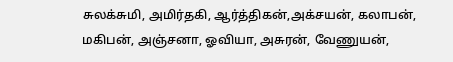சுலக்சுமி, அமிர்தகி, ஆர்த்திகன்,அக்சயன், கலாபன், மகிபன், அஞ்சனா, ஓவியா, அசுரன், வேணுயன்,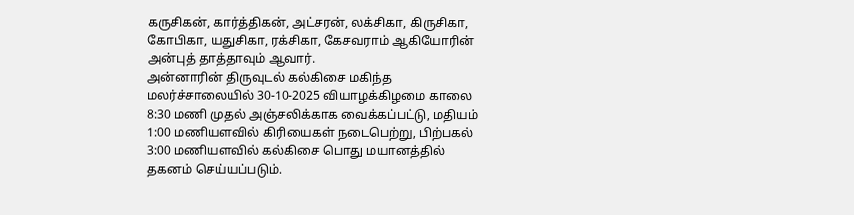கருசிகன், கார்த்திகன், அட்சரன், லக்சிகா, கிருசிகா, கோபிகா, யதுசிகா, ரக்சிகா, கேசவராம் ஆகியோரின் அன்புத் தாத்தாவும் ஆவார்.
அன்னாரின் திருவுடல் கல்கிசை மகிந்த மலர்ச்சாலையில் 30-10-2025 வியாழக்கிழமை காலை 8:30 மணி முதல் அஞ்சலிக்காக வைக்கப்பட்டு, மதியம் 1:00 மணியளவில் கிரியைகள் நடைபெற்று, பிற்பகல் 3:00 மணியளவில் கல்கிசை பொது மயானத்தில் தகனம் செய்யப்படும்.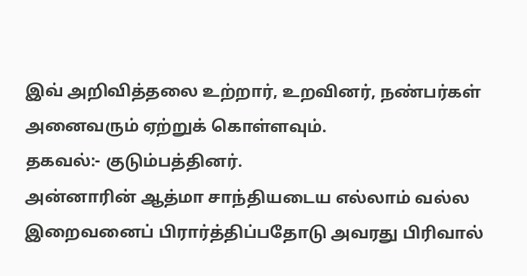இவ் அறிவித்தலை உற்றார், உறவினர், நண்பர்கள் அனைவரும் ஏற்றுக் கொள்ளவும்.
தகவல்:- குடும்பத்தினர்.
அன்னாரின் ஆத்மா சாந்தியடைய எல்லாம் வல்ல இறைவனைப் பிரார்த்திப்பதோடு அவரது பிரிவால்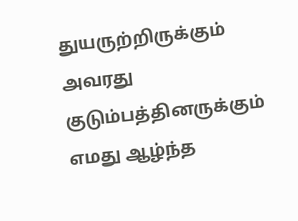துயருற்றிருக்கும் அவரது குடும்பத்தினருக்கும் எமது ஆழ்ந்த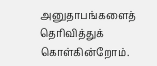அனுதாபங்களைத் தெரிவித்துக் கொள்கின்றோம்.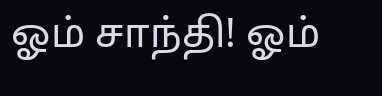ஓம் சாந்தி! ஓம்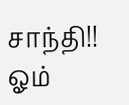சாந்தி!! ஓம்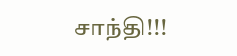சாந்தி!!!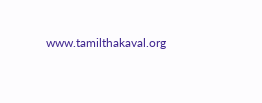www.tamilthakaval.org